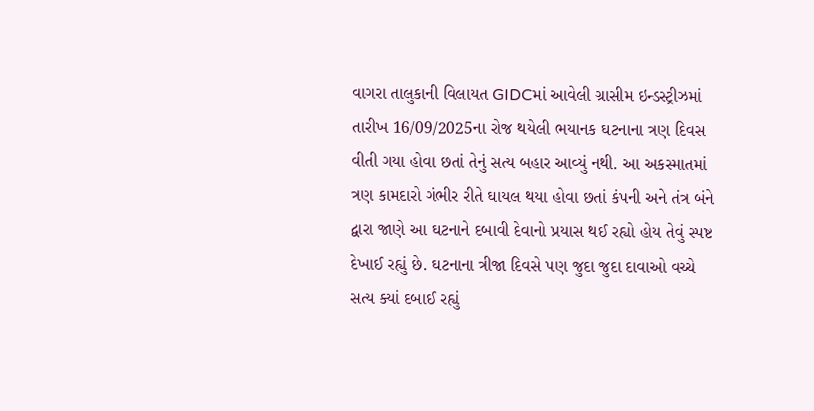વાગરા તાલુકાની વિલાયત GIDCમાં આવેલી ગ્રાસીમ ઇન્ડસ્ટ્રીઝમાં તારીખ 16/09/2025ના રોજ થયેલી ભયાનક ઘટનાના ત્રણ દિવસ વીતી ગયા હોવા છતાં તેનું સત્ય બહાર આવ્યું નથી. આ અકસ્માતમાં ત્રણ કામદારો ગંભીર રીતે ઘાયલ થયા હોવા છતાં કંપની અને તંત્ર બંને દ્વારા જાણે આ ઘટનાને દબાવી દેવાનો પ્રયાસ થઈ રહ્યો હોય તેવું સ્પષ્ટ દેખાઈ રહ્યું છે. ઘટનાના ત્રીજા દિવસે પણ જુદા જુદા દાવાઓ વચ્ચે સત્ય ક્યાં દબાઈ રહ્યું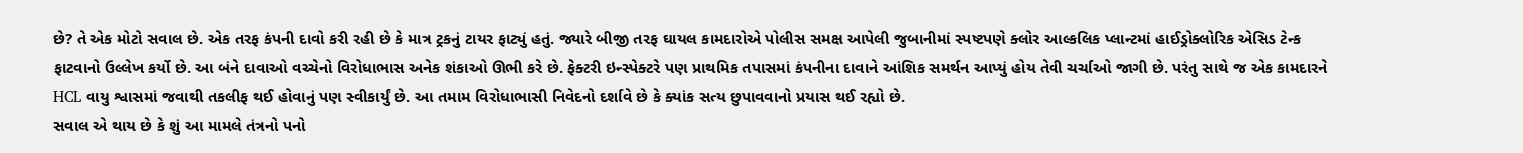છે? તે એક મોટો સવાલ છે. એક તરફ કંપની દાવો કરી રહી છે કે માત્ર ટ્રકનું ટાયર ફાટ્યું હતું. જ્યારે બીજી તરફ ઘાયલ કામદારોએ પોલીસ સમક્ષ આપેલી જુબાનીમાં સ્પષ્ટપણે ક્લોર આલ્કલિક પ્લાન્ટમાં હાઈડ્રોક્લોરિક એસિડ ટેન્ક ફાટવાનો ઉલ્લેખ કર્યો છે. આ બંને દાવાઓ વચ્ચેનો વિરોધાભાસ અનેક શંકાઓ ઊભી કરે છે. ફેક્ટરી ઇન્સ્પેક્ટરે પણ પ્રાથમિક તપાસમાં કંપનીના દાવાને આંશિક સમર્થન આપ્યું હોય તેવી ચર્ચાઓ જાગી છે. પરંતુ સાથે જ એક કામદારને HCL વાયુ શ્વાસમાં જવાથી તકલીફ થઈ હોવાનું પણ સ્વીકાર્યું છે. આ તમામ વિરોધાભાસી નિવેદનો દર્શાવે છે કે ક્યાંક સત્ય છુપાવવાનો પ્રયાસ થઈ રહ્યો છે.
સવાલ એ થાય છે કે શું આ મામલે તંત્રનો પનો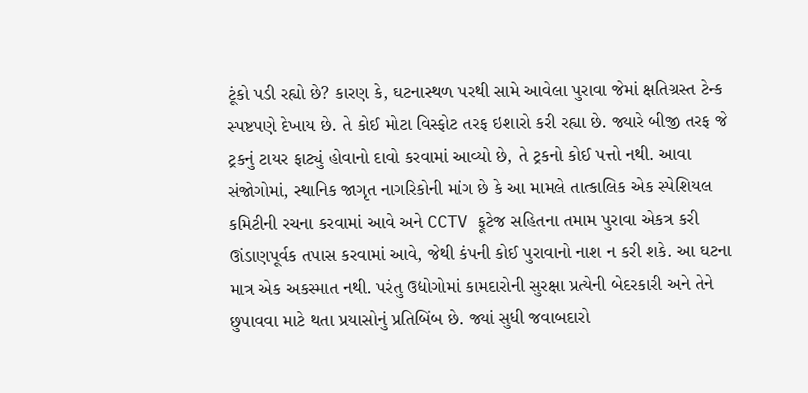ટૂંકો પડી રહ્યો છે? કારણ કે, ઘટનાસ્થળ પરથી સામે આવેલા પુરાવા જેમાં ક્ષતિગ્રસ્ત ટેન્ક સ્પષ્ટપણે દેખાય છે. તે કોઈ મોટા વિસ્ફોટ તરફ ઇશારો કરી રહ્યા છે. જ્યારે બીજી તરફ જે ટ્રકનું ટાયર ફાટ્યું હોવાનો દાવો કરવામાં આવ્યો છે, તે ટ્રકનો કોઈ પત્તો નથી. આવા સંજોગોમાં, સ્થાનિક જાગૃત નાગરિકોની માંગ છે કે આ મામલે તાત્કાલિક એક સ્પેશિયલ કમિટીની રચના કરવામાં આવે અને CCTV ફૂટેજ સહિતના તમામ પુરાવા એકત્ર કરી ઊંડાણપૂર્વક તપાસ કરવામાં આવે, જેથી કંપની કોઈ પુરાવાનો નાશ ન કરી શકે. આ ઘટના માત્ર એક અકસ્માત નથી. પરંતુ ઉદ્યોગોમાં કામદારોની સુરક્ષા પ્રત્યેની બેદરકારી અને તેને છુપાવવા માટે થતા પ્રયાસોનું પ્રતિબિંબ છે. જ્યાં સુધી જવાબદારો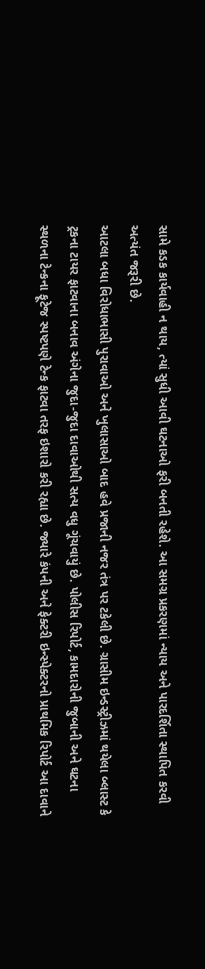સામે કડક કાર્યવાહી ન થાય, ત્યાં સુધી આવી ઘટનાઓ ફરી બનતી રહેશે. આ સમગ્ર પ્રકરણમાં ન્યાય અને પારદર્શિતા સ્થાપિત કરવી અત્યંત જરૂરી છે.
આટલા બધા વિરોધાભાસી પુરાવાઓ અને ખુલાસાઓ બાદ હવે પ્રજાની નજર તંત્ર પર ટકેલી છે. ગ્રાસીમ ઇન્ડસ્ટ્રીઝમાં થયેલા બ્લાસ્ટ કે ટ્રકના ટાયર ફાટવાના બનાવ અંગેના જુદા-જુદા દાવાઓથી સત્ય વધુ ગૂંચવાયું છે. પોલીસ રિપોર્ટ, કામદારોની જુબાની અને ઘટના સ્થળના ટેન્કના ફૂટેજ સ્પષ્ટપણે ટેન્ક ફાટવા તરફ ઇશારો કરી રહ્યા છે. જ્યારે કંપની અને ફેક્ટરી ઇન્સ્પેક્ટરનો પ્રાથમિક રિપોર્ટ આ દાવાને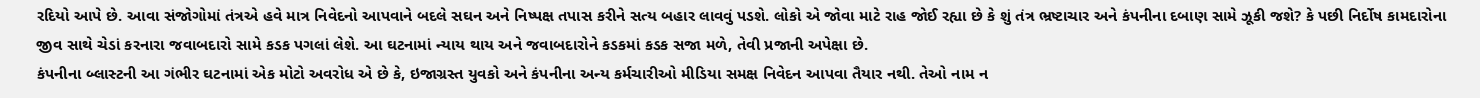રદિયો આપે છે. આવા સંજોગોમાં તંત્રએ હવે માત્ર નિવેદનો આપવાને બદલે સઘન અને નિષ્પક્ષ તપાસ કરીને સત્ય બહાર લાવવું પડશે. લોકો એ જોવા માટે રાહ જોઈ રહ્યા છે કે શું તંત્ર ભ્રષ્ટાચાર અને કંપનીના દબાણ સામે ઝૂકી જશે? કે પછી નિર્દોષ કામદારોના જીવ સાથે ચેડાં કરનારા જવાબદારો સામે કડક પગલાં લેશે. આ ઘટનામાં ન્યાય થાય અને જવાબદારોને કડકમાં કડક સજા મળે, તેવી પ્રજાની અપેક્ષા છે.
કંપનીના બ્લાસ્ટની આ ગંભીર ઘટનામાં એક મોટો અવરોધ એ છે કે, ઇજાગ્રસ્ત યુવકો અને કંપનીના અન્ય કર્મચારીઓ મીડિયા સમક્ષ નિવેદન આપવા તૈયાર નથી. તેઓ નામ ન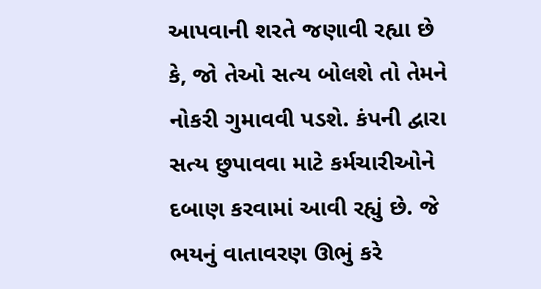આપવાની શરતે જણાવી રહ્યા છે કે, જો તેઓ સત્ય બોલશે તો તેમને નોકરી ગુમાવવી પડશે. કંપની દ્વારા સત્ય છુપાવવા માટે કર્મચારીઓને દબાણ કરવામાં આવી રહ્યું છે. જે ભયનું વાતાવરણ ઊભું કરે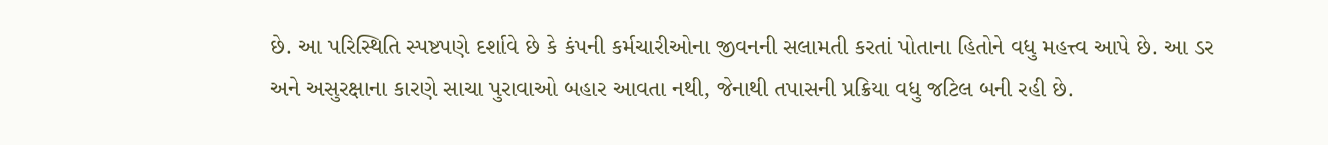છે. આ પરિસ્થિતિ સ્પષ્ટપણે દર્શાવે છે કે કંપની કર્મચારીઓના જીવનની સલામતી કરતાં પોતાના હિતોને વધુ મહત્ત્વ આપે છે. આ ડર અને અસુરક્ષાના કારણે સાચા પુરાવાઓ બહાર આવતા નથી, જેનાથી તપાસની પ્રક્રિયા વધુ જટિલ બની રહી છે.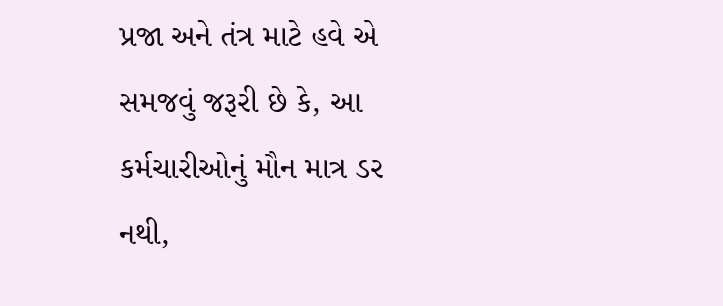પ્રજા અને તંત્ર માટે હવે એ સમજવું જરૂરી છે કે, આ કર્મચારીઓનું મૌન માત્ર ડર નથી,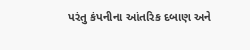પરંતુ કંપનીના આંતરિક દબાણ અને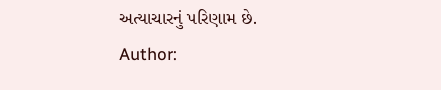અત્યાચારનું પરિણામ છે.
Author: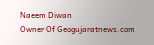Naeem Diwan
Owner Of Geogujaratnews.com